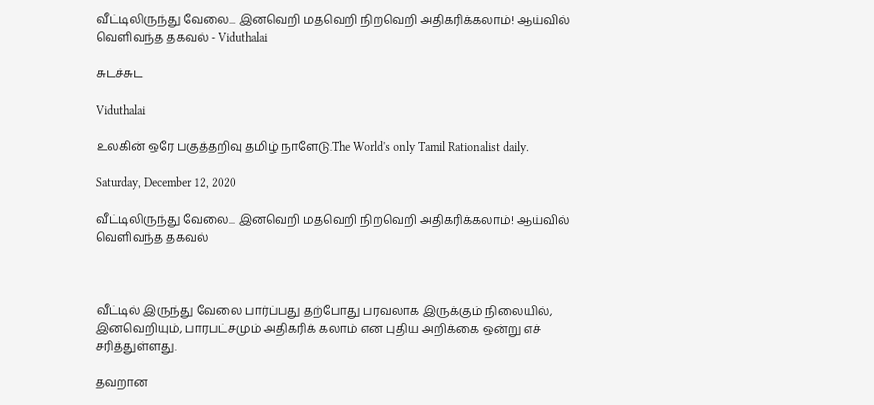வீட்டிலிருந்து வேலை... இனவெறி மதவெறி நிறவெறி அதிகரிக்கலாம்! ஆய்வில் வெளிவந்த தகவல் - Viduthalai

சுடச்சுட

Viduthalai

உலகின் ஒரே பகுத்தறிவு தமிழ் நாளேடு.The World's only Tamil Rationalist daily.

Saturday, December 12, 2020

வீட்டிலிருந்து வேலை... இனவெறி மதவெறி நிறவெறி அதிகரிக்கலாம்! ஆய்வில் வெளிவந்த தகவல்



வீட்டில் இருந்து வேலை பார்ப்பது தற்போது பரவலாக இருக்கும் நிலையில், இனவெறியும், பாரபட்சமும் அதிகரிக் கலாம் என புதிய அறிக்கை ஒன்று எச் சரித்துள்ளது.

தவறான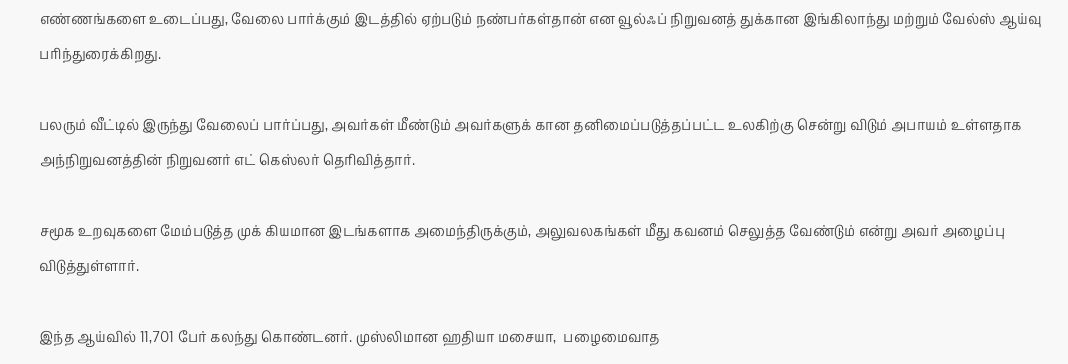எண்ணங்களை உடைப்பது, வேலை பார்க்கும் இடத்தில் ஏற்படும் நண்பர்கள்தான் என வூல்ஃப் நிறுவனத் துக்கான இங்கிலாந்து மற்றும் வேல்ஸ் ஆய்வு பரிந்துரைக்கிறது.

பலரும் வீட்டில் இருந்து வேலைப் பார்ப்பது, அவர்கள் மீண்டும் அவர்களுக் கான தனிமைப்படுத்தப்பட்ட உலகிற்கு சென்று விடும் அபாயம் உள்ளதாக அந்நிறுவனத்தின் நிறுவனர் எட் கெஸ்லர் தெரிவித்தார்.

சமூக உறவுகளை மேம்படுத்த முக் கியமான இடங்களாக அமைந்திருக்கும், அலுவலகங்கள் மீது கவனம் செலுத்த வேண்டும் என்று அவர் அழைப்பு விடுத்துள்ளார்.

இந்த ஆய்வில் 11,701 பேர் கலந்து கொண்டனர். முஸ்லிமான ஹதியா மசையா,  பழைமைவாத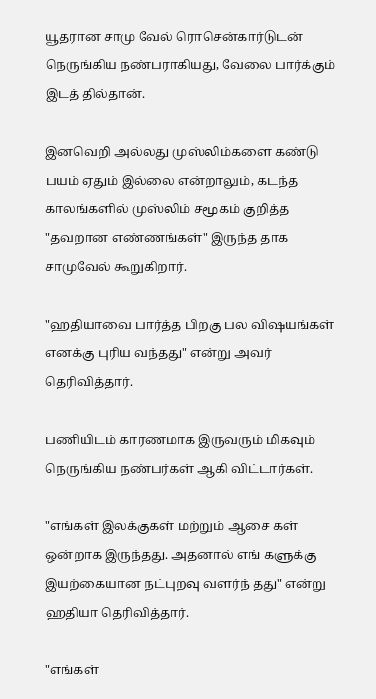யூதரான சாமு வேல் ரொசென்கார்டுடன் நெருங்கிய நண்பராகியது, வேலை பார்க்கும் இடத் தில்தான்.

இனவெறி அல்லது முஸ்லிம்களை கண்டு பயம் ஏதும் இல்லை என்றாலும், கடந்த காலங்களில் முஸ்லிம் சமூகம் குறித்த "தவறான எண்ணங்கள்" இருந்த தாக சாமுவேல் கூறுகிறார்.

"ஹதியாவை பார்த்த பிறகு பல விஷயங்கள் எனக்கு புரிய வந்தது" என்று அவர் தெரிவித்தார்.

பணியிடம் காரணமாக இருவரும் மிகவும் நெருங்கிய நண்பர்கள் ஆகி விட்டார்கள்.

"எங்கள் இலக்குகள் மற்றும் ஆசை கள் ஒன்றாக இருந்தது. அதனால் எங் களுக்கு இயற்கையான நட்புறவு வளர்ந் தது" என்று ஹதியா தெரிவித்தார்.

"எங்கள்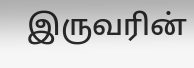இருவரின்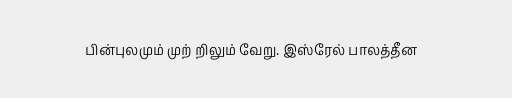பின்புலமும் முற் றிலும் வேறு. இஸ்ரேல் பாலத்தீன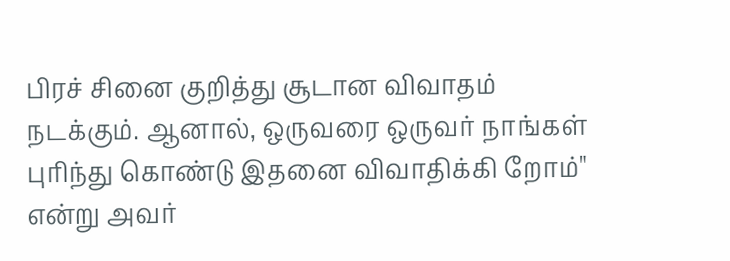பிரச் சினை குறித்து சூடான விவாதம் நடக்கும். ஆனால், ஒருவரை ஒருவர் நாங்கள் புரிந்து கொண்டு இதனை விவாதிக்கி றோம்" என்று அவர்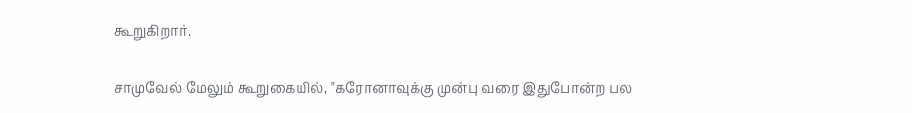கூறுகிறார்.

சாமுவேல் மேலும் கூறுகையில், "கரோனாவுக்கு முன்பு வரை இதுபோன்ற பல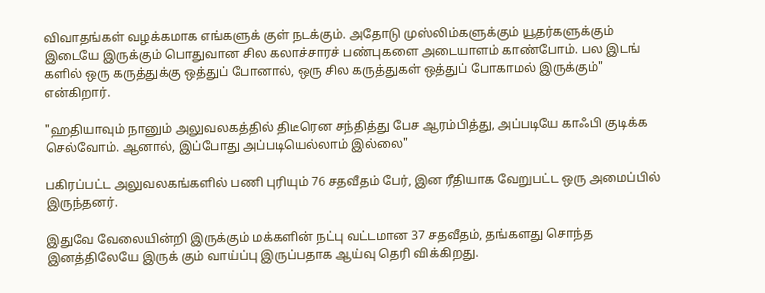விவாதங்கள் வழக்கமாக எங்களுக் குள் நடக்கும். அதோடு முஸ்லிம்களுக்கும் யூதர்களுக்கும் இடையே இருக்கும் பொதுவான சில கலாச்சாரச் பண்புகளை அடையாளம் காண்போம். பல இடங் களில் ஒரு கருத்துக்கு ஒத்துப் போனால், ஒரு சில கருத்துகள் ஒத்துப் போகாமல் இருக்கும்" என்கிறார்.

"ஹதியாவும் நானும் அலுவலகத்தில் திடீரென சந்தித்து பேச ஆரம்பித்து, அப்படியே காஃபி குடிக்க செல்வோம். ஆனால், இப்போது அப்படியெல்லாம் இல்லை"

பகிரப்பட்ட அலுவலகங்களில் பணி புரியும் 76 சதவீதம் பேர், இன ரீதியாக வேறுபட்ட ஒரு அமைப்பில் இருந்தனர்.

இதுவே வேலையின்றி இருக்கும் மக்களின் நட்பு வட்டமான 37 சதவீதம், தங்களது சொந்த இனத்திலேயே இருக் கும் வாய்ப்பு இருப்பதாக ஆய்வு தெரி விக்கிறது.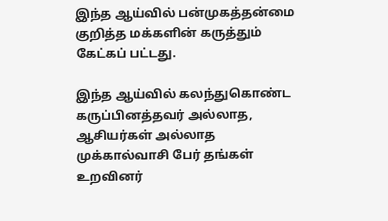இந்த ஆய்வில் பன்முகத்தன்மை குறித்த மக்களின் கருத்தும் கேட்கப் பட்டது.

இந்த ஆய்வில் கலந்துகொண்ட கருப்பினத்தவர் அல்லாத, ஆசியர்கள் அல்லாத முக்கால்வாசி பேர் தங்கள் உறவினர்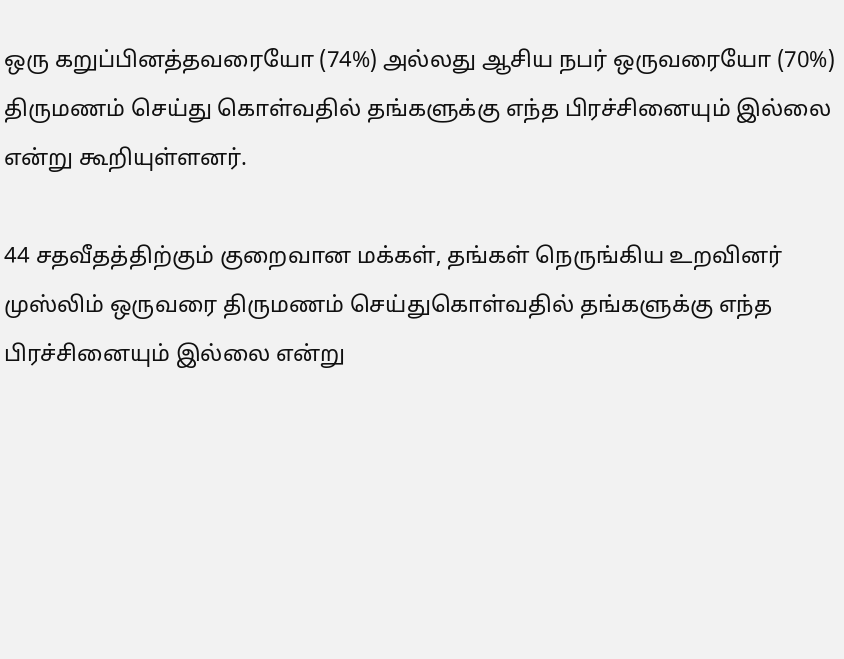ஒரு கறுப்பினத்தவரையோ (74%) அல்லது ஆசிய நபர் ஒருவரையோ (70%) திருமணம் செய்து கொள்வதில் தங்களுக்கு எந்த பிரச்சினையும் இல்லை என்று கூறியுள்ளனர்.

44 சதவீதத்திற்கும் குறைவான மக்கள், தங்கள் நெருங்கிய உறவினர் முஸ்லிம் ஒருவரை திருமணம் செய்துகொள்வதில் தங்களுக்கு எந்த பிரச்சினையும் இல்லை என்று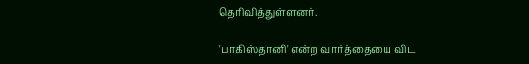தெரிவித்துள்ளனர்.

'பாகிஸ்தானி' என்ற வார்த்தையை விட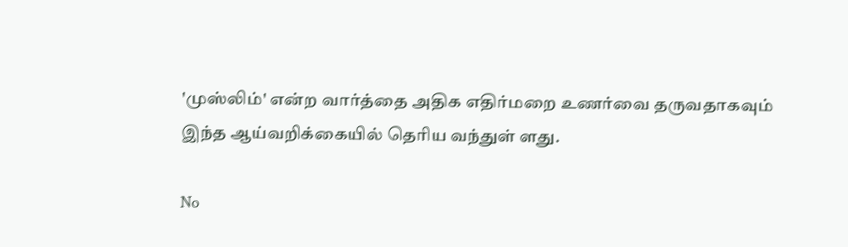'முஸ்லிம்' என்ற வார்த்தை அதிக எதிர்மறை உணர்வை தருவதாகவும் இந்த ஆய்வறிக்கையில் தெரிய வந்துள் ளது.

No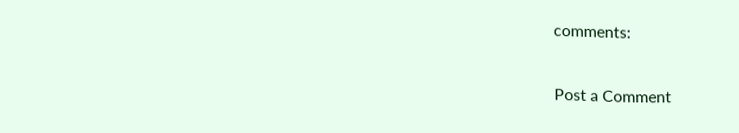comments:

Post a Comment